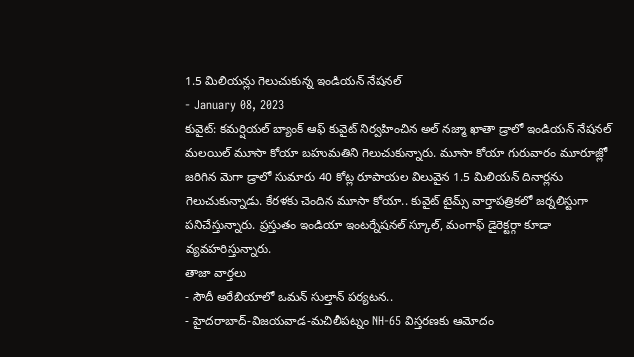1.5 మిలియన్లు గెలుచుకున్న ఇండియన్ నేషనల్
- January 08, 2023
కువైట్: కమర్షియల్ బ్యాంక్ ఆఫ్ కువైట్ నిర్వహించిన అల్ నజ్మా ఖాతా డ్రాలో ఇండియన్ నేషనల్ మలయిల్ మూసా కోయా బహుమతిని గెలుచుకున్నారు. మూసా కోయా గురువారం మూరూజ్లో జరిగిన మెగా డ్రాలో సుమారు 40 కోట్ల రూపాయల విలువైన 1.5 మిలియన్ దినార్లను గెలుచుకున్నాడు. కేరళకు చెందిన మూసా కోయా.. కువైట్ టైమ్స్ వార్తాపత్రికలో జర్నలిస్టుగా పనిచేస్తున్నారు. ప్రస్తుతం ఇండియా ఇంటర్నేషనల్ స్కూల్, మంగాఫ్ డైరెక్టర్గా కూడా వ్యవహరిస్తున్నారు.
తాజా వార్తలు
- సౌదీ అరేబియాలో ఒమన్ సుల్తాన్ పర్యటన..
- హైదరాబాద్-విజయవాడ-మచిలీపట్నం NH-65 విస్తరణకు ఆమోదం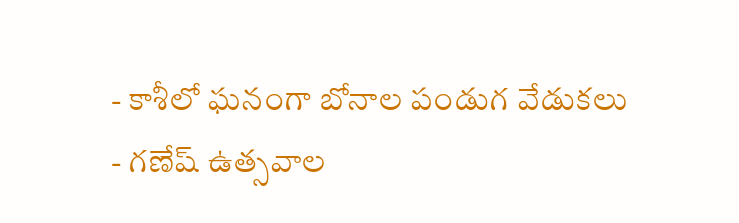- కాశీలో ఘనంగా బోనాల పండుగ వేడుకలు
- గణేష్ ఉత్సవాల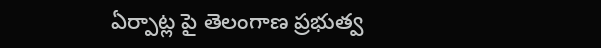ఏర్పాట్ల పై తెలంగాణ ప్రభుత్వ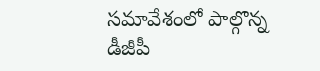సమావేశంలో పాల్గొన్న డీజీపీ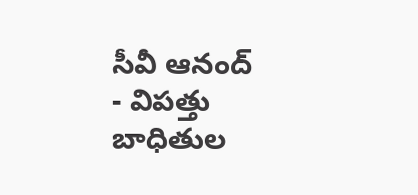సీవీ ఆనంద్
- విపత్తు బాధితుల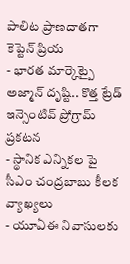పాలిట ప్రాణదాతగా కెప్టెన్ ప్రియ
- భారత మార్కెట్పై అజ్మాన్ దృష్టి.. కొత్త ట్రేడ్ ఇన్సెంటివ్ ప్రోగ్రామ్ ప్రకటన
- స్థానిక ఎన్నికల పై సీఎం చంద్రబాబు కీలక వ్యాఖ్యలు
- యూఏఈ నివాసులకు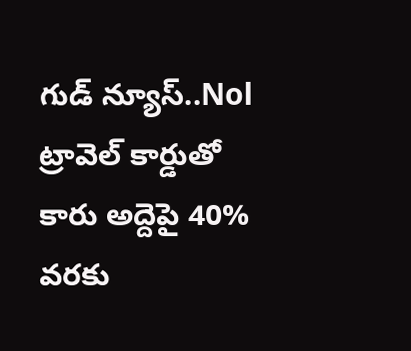గుడ్ న్యూస్..Nol ట్రావెల్ కార్డుతో కారు అద్దెపై 40% వరకు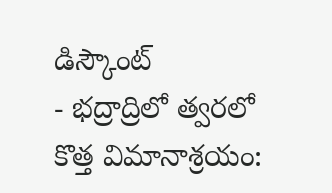డిస్కౌంట్
- భద్రాద్రిలో త్వరలో కొత్త విమానాశ్రయం: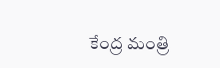కేంద్ర మంత్రి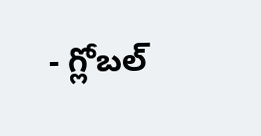- గ్లోబల్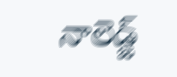నాలెడ్జ్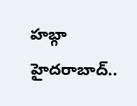హబ్గా హైదరాబాద్..